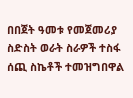በበጀት ዓመቱ የመጀመሪያ ስድስት ወራት ስራዎች ተስፋ ሰጪ ስኬቶች ተመዝግበዋል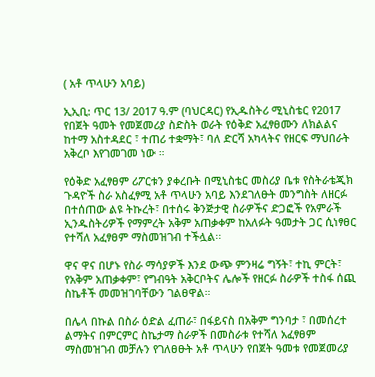( አቶ ጥላሁን አባይ)

ኢኢቢ: ጥር 13/ 2017 ዓ.ም (ባህርዳር) የኢዱስትሪ ሚኒስቴር የ2017 የበጀት ዓመት የመጀመሪያ ስድስት ወራት የዕቅድ አፈፃፀሙን ለክልልና ከተማ አስተዳደር ፣ ተጠሪ ተቋማት፣ ባለ ድርሻ አካላትና የዘርፍ ማህበራት አቅረቦ እየገመገመ ነው ።

የዕቅድ አፈፃፀም ሪፖርቱን ያቀረቡት በሚኒስቴር መስሪያ ቤቱ የስትራቴጂክ ጉዳዮች ስራ አስፈፃሚ አቶ ጥላሁን አባይ እንደገለፁት መንግስት ለዘርፉ በተሰጠው ልዩ ትኩረት፣ በተሰሩ ቅንጅታዊ ስራዎችና ድጋፎች የአምራች ኢንዱስትሪዎች የማምረት አቅም አጠቃቀም ከአለፉት ዓመታት ጋር ሲነፃፀር የተሻለ አፈፃፀም ማስመዝገብ ተችሏል፡፡

ዋና ዋና በሆኑ የስራ ማሳያዎች እንደ ውጭ ምንዛሬ ግኝት፣ ተኪ ምርት፣ የአቅም አጠቃቀም፣ የግብዓት አቅርቦትና ሌሎች የዘርፉ ስራዎች ተስፋ ሰጪ ስኬቶች መመዝገባቸውን ገልፀዋል።

በሌላ በኩል በስራ ዕድል ፈጠራ፣ በፋይናስ በአቅም ግንባታ ፣ በመሰረተ ልማትና በምርምር ስኬታማ ስራዎች በመስራቱ የተሻለ አፈፃፀም ማስመዝገብ መቻሉን የገለፀፁት አቶ ጥላሁን የበጀት ዓመቱ የመጀመሪያ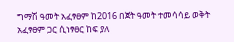ግማሽ ዓመት አፈፃፀም ከ2016 በጀት ዓመት ተመሳሳይ ወቅት አፈፃፀም ጋር ሲነፃፀር ከፍ ያለ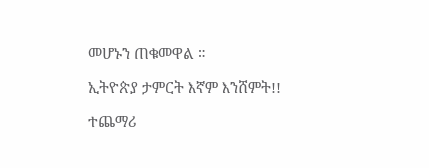መሆኑን ጠቁመዋል ።

ኢትዮጵያ ታምርት እኛም እንሸምት!!

ተጨማሪ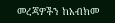መረጃዎችን ከአብክመ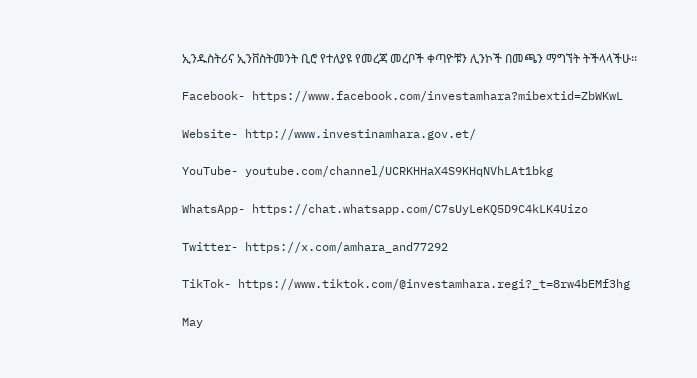ኢንዱስትሪና ኢንቨስትመንት ቢሮ የተለያዩ የመረጃ መረቦች ቀጣዮቹን ሊንኮች በመጫን ማግኘት ትችላላችሁ፡፡

Facebook- https://www.facebook.com/investamhara?mibextid=ZbWKwL

Website- http://www.investinamhara.gov.et/

YouTube- youtube.com/channel/UCRKHHaX4S9KHqNVhLAt1bkg

WhatsApp- https://chat.whatsapp.com/C7sUyLeKQ5D9C4kLK4Uizo

Twitter- https://x.com/amhara_and77292

TikTok- https://www.tiktok.com/@investamhara.regi?_t=8rw4bEMf3hg

May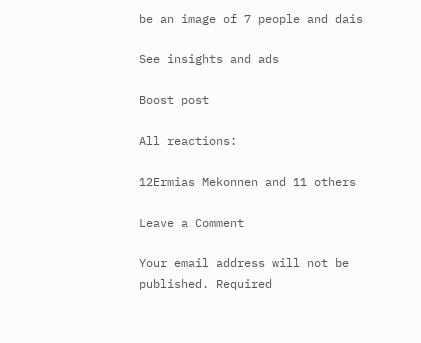be an image of 7 people and dais

See insights and ads

Boost post

All reactions:

12Ermias Mekonnen and 11 others

Leave a Comment

Your email address will not be published. Required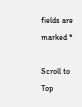fields are marked *

Scroll to Top